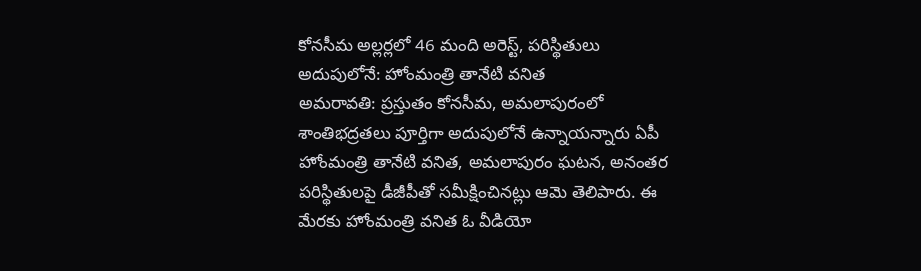కోనసీమ అల్లర్లలో 46 మంది అరెస్ట్, పరిస్థితులు అదుపులోనే: హోంమంత్రి తానేటి వనిత
అమరావతి: ప్రస్తుతం కోనసీమ, అమలాపురంలో శాంతిభద్రతలు పూర్తిగా అదుపులోనే ఉన్నాయన్నారు ఏపీ హోంమంత్రి తానేటి వనిత, అమలాపురం ఘటన, అనంతర పరిస్థితులపై డీజీపీతో సమీక్షించినట్లు ఆమె తెలిపారు. ఈ మేరకు హోంమంత్రి వనిత ఓ వీడియో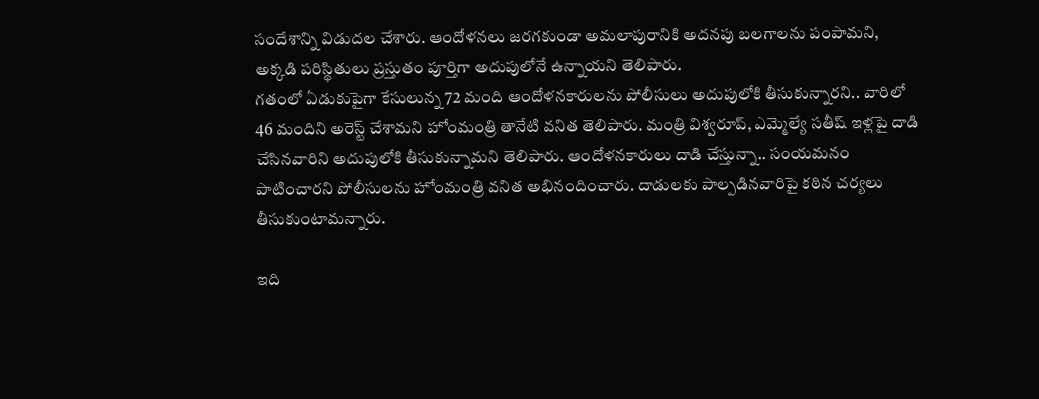సందేశాన్ని విడుదల చేశారు. ఆందోళనలు జరగకుండా అమలాపురానికి అదనపు బలగాలను పంపామని, అక్కడి పరిస్థితులు ప్రస్తుతం పూర్తిగా అదుపులోనే ఉన్నాయని తెలిపారు.
గతంలో ఏడుకుపైగా కేసులున్న 72 మంది ఆందోళనకారులను పోలీసులు అదుపులోకి తీసుకున్నారని.. వారిలో 46 మందిని అరెస్ట్ చేశామని హోంమంత్రి తానేటి వనిత తెలిపారు. మంత్రి విశ్వరూప్, ఎమ్మెల్యే సతీష్ ఇళ్లపై దాడి చేసినవారిని అదుపులోకి తీసుకున్నామని తెలిపారు. ఆందోళనకారులు దాడి చేస్తున్నా.. సంయమనం పాటించారని పోలీసులను హోంమంత్రి వనిత అభినందించారు. దాడులకు పాల్పడినవారిపై కఠిన చర్యలు తీసుకుంటామన్నారు.

ఇది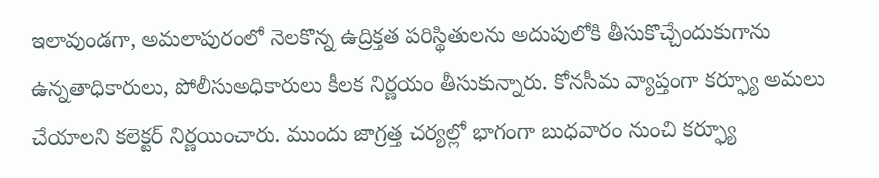ఇలావుండగా, అమలాపురంలో నెలకొన్న ఉద్రిక్తత పరిస్థితులను అదుపులోకి తీసుకొచ్చేందుకుగాను ఉన్నతాధికారులు, పోలీసుఅధికారులు కీలక నిర్ణయం తీసుకున్నారు. కోనసీమ వ్యాప్తంగా కర్ఫ్యూ అమలు చేయాలని కలెక్టర్ నిర్ణయించారు. ముందు జాగ్రత్త చర్యల్లో భాగంగా బుధవారం నుంచి కర్ఫ్యూ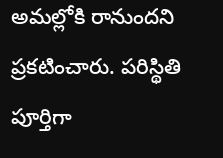అమల్లోకి రానుందని ప్రకటించారు. పరిస్థితి పూర్తిగా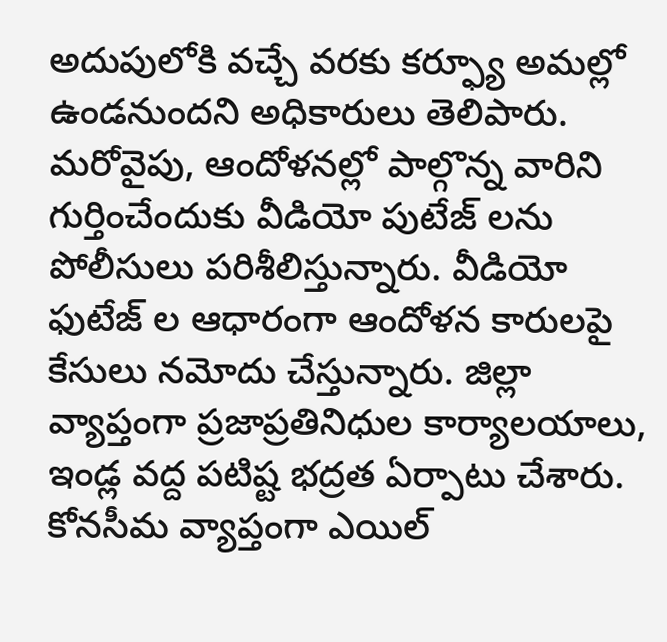అదుపులోకి వచ్చే వరకు కర్ఫ్యూ అమల్లో ఉండనుందని అధికారులు తెలిపారు.
మరోవైపు, ఆందోళనల్లో పాల్గొన్న వారిని గుర్తించేందుకు వీడియో పుటేజ్ లను పోలీసులు పరిశీలిస్తున్నారు. వీడియో ఫుటేజ్ ల ఆధారంగా ఆందోళన కారులపై కేసులు నమోదు చేస్తున్నారు. జిల్లా వ్యాప్తంగా ప్రజాప్రతినిధుల కార్యాలయాలు, ఇండ్ల వద్ద పటిష్ట భద్రత ఏర్పాటు చేశారు. కోనసీమ వ్యాప్తంగా ఎయిల్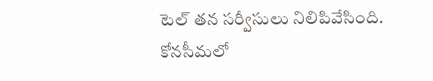టెల్ తన సర్వీసులు నిలిపివేసింది. కోనసీమలో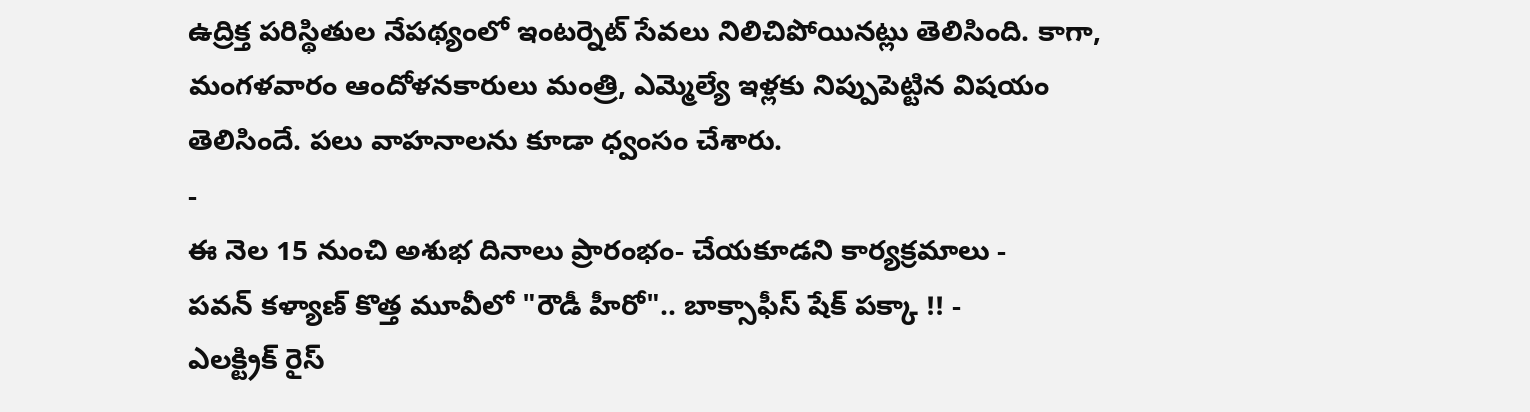ఉద్రిక్త పరిస్థితుల నేపథ్యంలో ఇంటర్నెట్ సేవలు నిలిచిపోయినట్లు తెలిసింది. కాగా, మంగళవారం ఆందోళనకారులు మంత్రి, ఎమ్మెల్యే ఇళ్లకు నిప్పుపెట్టిన విషయం తెలిసిందే. పలు వాహనాలను కూడా ధ్వంసం చేశారు.
-
ఈ నెల 15 నుంచి అశుభ దినాలు ప్రారంభం- చేయకూడని కార్యక్రమాలు -
పవన్ కళ్యాణ్ కొత్త మూవీలో "రౌడీ హీరో".. బాక్సాఫీస్ షేక్ పక్కా !! -
ఎలక్ట్రిక్ రైస్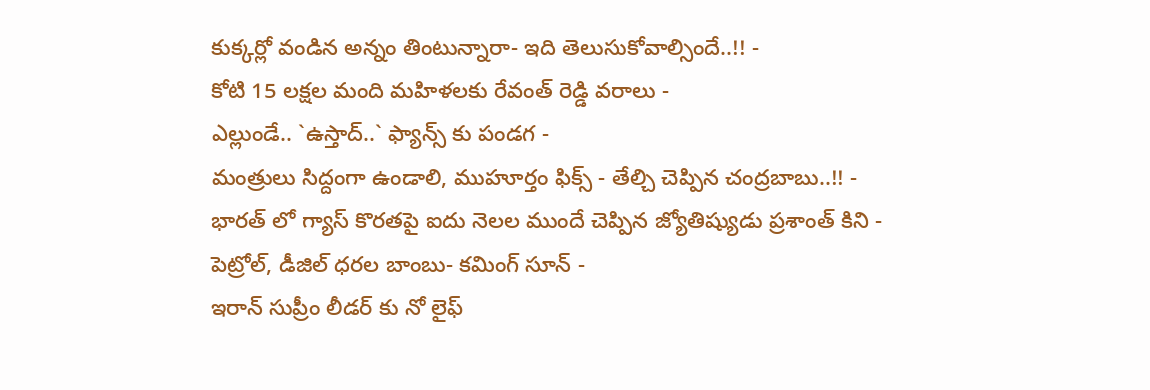కుక్కర్లో వండిన అన్నం తింటున్నారా- ఇది తెలుసుకోవాల్సిందే..!! -
కోటి 15 లక్షల మంది మహిళలకు రేవంత్ రెడ్డి వరాలు -
ఎల్లుండే.. `ఉస్తాద్..` ఫ్యాన్స్ కు పండగ -
మంత్రులు సిద్దంగా ఉండాలి, ముహూర్తం ఫిక్స్ - తేల్చి చెప్పిన చంద్రబాబు..!! -
భారత్ లో గ్యాస్ కొరతపై ఐదు నెలల ముందే చెప్పిన జ్యోతిష్యుడు ప్రశాంత్ కిని -
పెట్రోల్, డీజిల్ ధరల బాంబు- కమింగ్ సూన్ -
ఇరాన్ సుప్రీం లీడర్ కు నో లైఫ్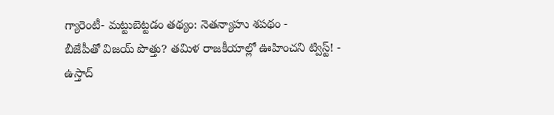గ్యారెంటీ- మట్టుబెట్టడం తథ్యం: నెతన్యాహు శపథం -
బీజేపీతో విజయ్ పొత్తు? తమిళ రాజకీయాల్లో ఊహించని ట్విస్ట్! -
ఉస్తాద్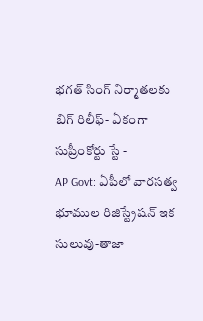భగత్ సింగ్ నిర్మాతలకు బిగ్ రిలీఫ్- ఏకంగా సుప్రీంకోర్టు స్టే -
AP Govt: ఏపీలో వారసత్వ భూముల రిజిస్ట్రేషన్ ఇక సులువు-తాజా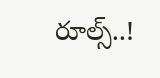రూల్స్..!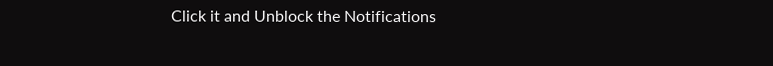Click it and Unblock the Notifications